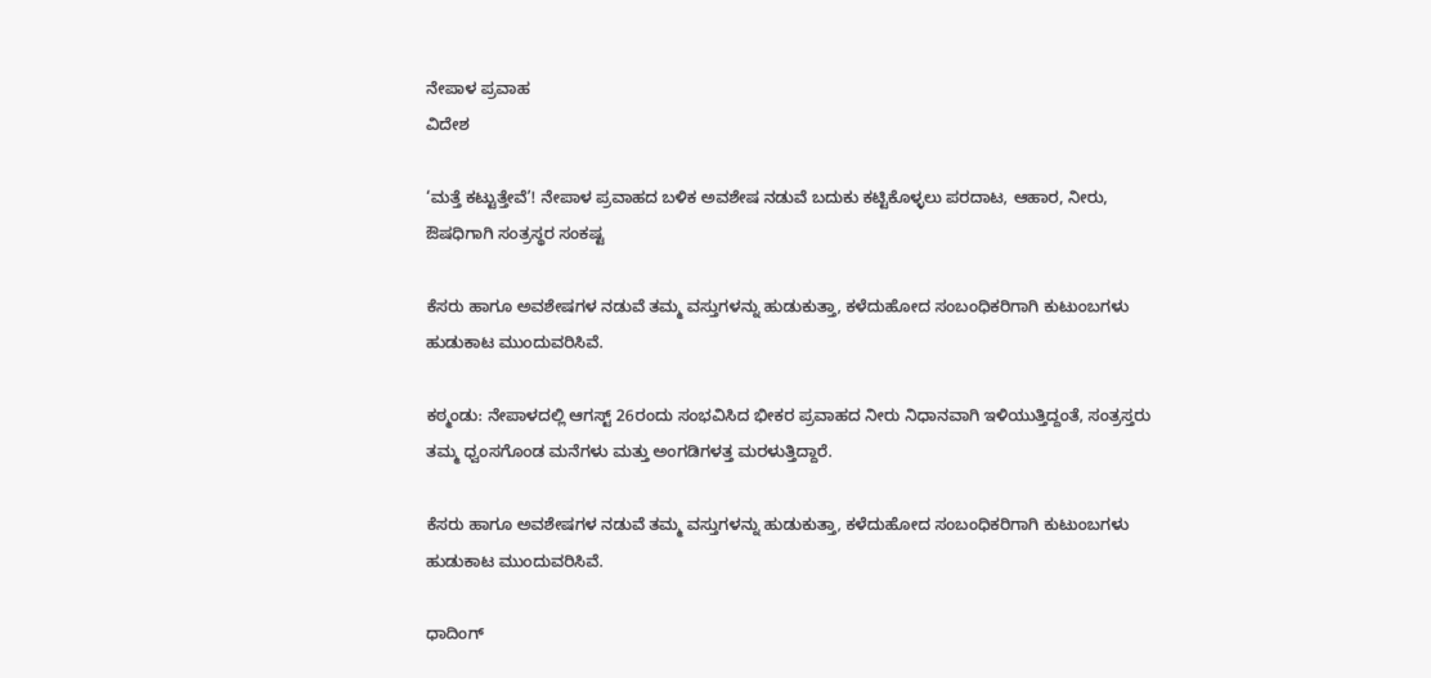ನೇಪಾಳ ಪ್ರವಾಹ
ವಿದೇಶ

‘ಮತ್ತೆ ಕಟ್ಟುತ್ತೇವೆ’! ನೇಪಾಳ ಪ್ರವಾಹದ ಬಳಿಕ ಅವಶೇಷ ನಡುವೆ ಬದುಕು ಕಟ್ಟಿಕೊಳ್ಳಲು ಪರದಾಟ, ಆಹಾರ, ನೀರು, ಔಷಧಿಗಾಗಿ ಸಂತ್ರಸ್ಥರ ಸಂಕಷ್ಟ

ಕೆಸರು ಹಾಗೂ ಅವಶೇಷಗಳ ನಡುವೆ ತಮ್ಮ ವಸ್ತುಗಳನ್ನು ಹುಡುಕುತ್ತಾ, ಕಳೆದುಹೋದ ಸಂಬಂಧಿಕರಿಗಾಗಿ ಕುಟುಂಬಗಳು ಹುಡುಕಾಟ ಮುಂದುವರಿಸಿವೆ.

ಕಠ್ಮಂಡು: ನೇಪಾಳದಲ್ಲಿ ಆಗಸ್ಟ್‌ 26ರಂದು ಸಂಭವಿಸಿದ ಭೀಕರ ಪ್ರವಾಹದ ನೀರು ನಿಧಾನವಾಗಿ ಇಳಿಯುತ್ತಿದ್ದಂತೆ, ಸಂತ್ರಸ್ತರು ತಮ್ಮ ಧ್ವಂಸಗೊಂಡ ಮನೆಗಳು ಮತ್ತು ಅಂಗಡಿಗಳತ್ತ ಮರಳುತ್ತಿದ್ದಾರೆ.

ಕೆಸರು ಹಾಗೂ ಅವಶೇಷಗಳ ನಡುವೆ ತಮ್ಮ ವಸ್ತುಗಳನ್ನು ಹುಡುಕುತ್ತಾ, ಕಳೆದುಹೋದ ಸಂಬಂಧಿಕರಿಗಾಗಿ ಕುಟುಂಬಗಳು ಹುಡುಕಾಟ ಮುಂದುವರಿಸಿವೆ.

ಧಾದಿಂಗ್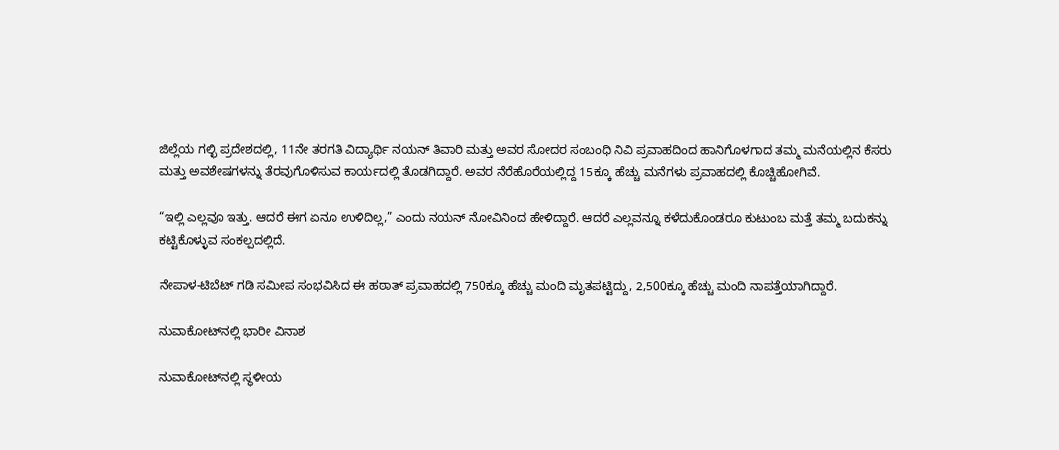ಜಿಲ್ಲೆಯ ಗಲ್ಛಿ ಪ್ರದೇಶದಲ್ಲಿ, 11ನೇ ತರಗತಿ ವಿದ್ಯಾರ್ಥಿ ನಯನ್‌ ತಿವಾರಿ ಮತ್ತು ಅವರ ಸೋದರ ಸಂಬಂಧಿ ನಿವಿ ಪ್ರವಾಹದಿಂದ ಹಾನಿಗೊಳಗಾದ ತಮ್ಮ ಮನೆಯಲ್ಲಿನ ಕೆಸರು ಮತ್ತು ಅವಶೇಷಗಳನ್ನು ತೆರವುಗೊಳಿಸುವ ಕಾರ್ಯದಲ್ಲಿ ತೊಡಗಿದ್ದಾರೆ. ಅವರ ನೆರೆಹೊರೆಯಲ್ಲಿದ್ದ 15ಕ್ಕೂ ಹೆಚ್ಚು ಮನೆಗಳು ಪ್ರವಾಹದಲ್ಲಿ ಕೊಚ್ಚಿಹೋಗಿವೆ.

“ಇಲ್ಲಿ ಎಲ್ಲವೂ ಇತ್ತು. ಆದರೆ ಈಗ ಏನೂ ಉಳಿದಿಲ್ಲ,” ಎಂದು ನಯನ್‌ ನೋವಿನಿಂದ ಹೇಳಿದ್ದಾರೆ. ಆದರೆ ಎಲ್ಲವನ್ನೂ ಕಳೆದುಕೊಂಡರೂ ಕುಟುಂಬ ಮತ್ತೆ ತಮ್ಮ ಬದುಕನ್ನು ಕಟ್ಟಿಕೊಳ್ಳುವ ಸಂಕಲ್ಪದಲ್ಲಿದೆ.

ನೇಪಾಳ-ಟಿಬೆಟ್‌ ಗಡಿ ಸಮೀಪ ಸಂಭವಿಸಿದ ಈ ಹಠಾತ್‌ ಪ್ರವಾಹದಲ್ಲಿ 750ಕ್ಕೂ ಹೆಚ್ಚು ಮಂದಿ ಮೃತಪಟ್ಟಿದ್ದು, 2,500ಕ್ಕೂ ಹೆಚ್ಚು ಮಂದಿ ನಾಪತ್ತೆಯಾಗಿದ್ದಾರೆ.

ನುವಾಕೋಟ್‌ನಲ್ಲಿ ಭಾರೀ ವಿನಾಶ

ನುವಾಕೋಟ್‌ನಲ್ಲಿ ಸ್ಥಳೀಯ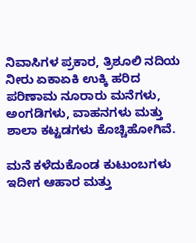ನಿವಾಸಿಗಳ ಪ್ರಕಾರ, ತ್ರಿಶೂಲಿ ನದಿಯ ನೀರು ಏಕಾಏಕಿ ಉಕ್ಕಿ ಹರಿದ ಪರಿಣಾಮ ನೂರಾರು ಮನೆಗಳು, ಅಂಗಡಿಗಳು, ವಾಹನಗಳು ಮತ್ತು ಶಾಲಾ ಕಟ್ಟಡಗಳು ಕೊಚ್ಚಿಹೋಗಿವೆ.

ಮನೆ ಕಳೆದುಕೊಂಡ ಕುಟುಂಬಗಳು ಇದೀಗ ಆಹಾರ ಮತ್ತು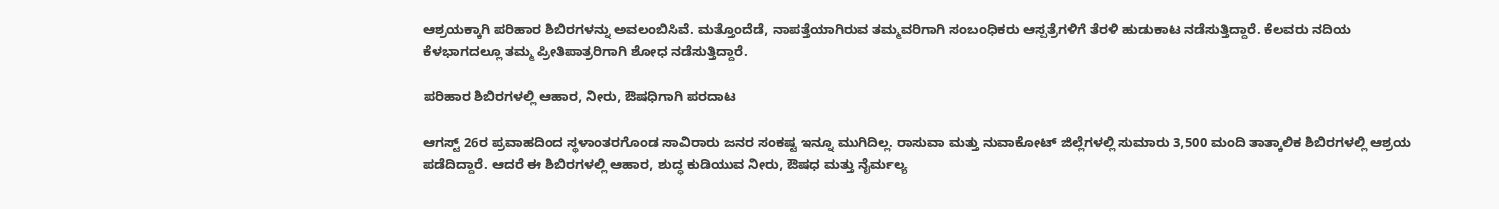ಆಶ್ರಯಕ್ಕಾಗಿ ಪರಿಹಾರ ಶಿಬಿರಗಳನ್ನು ಅವಲಂಬಿಸಿವೆ. ಮತ್ತೊಂದೆಡೆ, ನಾಪತ್ತೆಯಾಗಿರುವ ತಮ್ಮವರಿಗಾಗಿ ಸಂಬಂಧಿಕರು ಆಸ್ಪತ್ರೆಗಳಿಗೆ ತೆರಳಿ ಹುಡುಕಾಟ ನಡೆಸುತ್ತಿದ್ದಾರೆ. ಕೆಲವರು ನದಿಯ ಕೆಳಭಾಗದಲ್ಲೂ ತಮ್ಮ ಪ್ರೀತಿಪಾತ್ರರಿಗಾಗಿ ಶೋಧ ನಡೆಸುತ್ತಿದ್ದಾರೆ.

ಪರಿಹಾರ ಶಿಬಿರಗಳಲ್ಲಿ ಆಹಾರ, ನೀರು, ಔಷಧಿಗಾಗಿ ಪರದಾಟ

ಆಗಸ್ಟ್‌ 26ರ ಪ್ರವಾಹದಿಂದ ಸ್ಥಳಾಂತರಗೊಂಡ ಸಾವಿರಾರು ಜನರ ಸಂಕಷ್ಟ ಇನ್ನೂ ಮುಗಿದಿಲ್ಲ. ರಾಸುವಾ ಮತ್ತು ನುವಾಕೋಟ್ ಜಿಲ್ಲೆಗಳಲ್ಲಿ ಸುಮಾರು 3,500 ಮಂದಿ ತಾತ್ಕಾಲಿಕ ಶಿಬಿರಗಳಲ್ಲಿ ಆಶ್ರಯ ಪಡೆದಿದ್ದಾರೆ. ಆದರೆ ಈ ಶಿಬಿರಗಳಲ್ಲಿ ಆಹಾರ, ಶುದ್ಧ ಕುಡಿಯುವ ನೀರು, ಔಷಧ ಮತ್ತು ನೈರ್ಮಲ್ಯ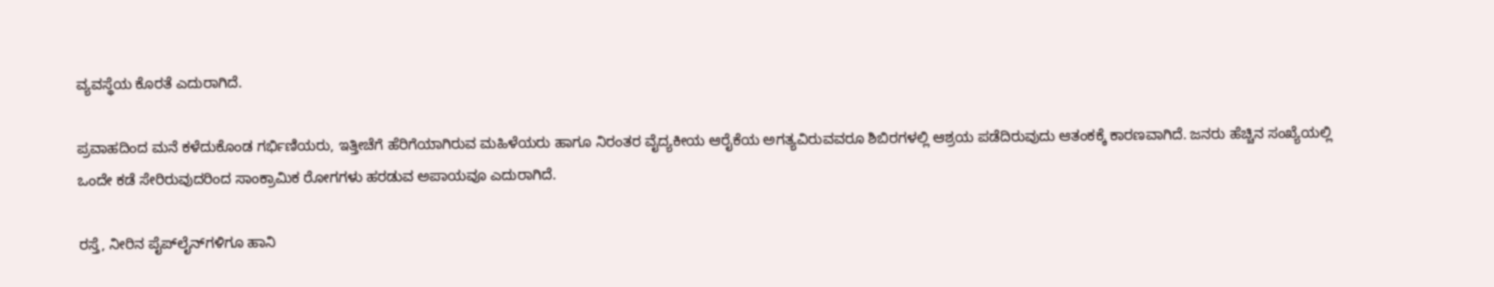ವ್ಯವಸ್ಥೆಯ ಕೊರತೆ ಎದುರಾಗಿದೆ.

ಪ್ರವಾಹದಿಂದ ಮನೆ ಕಳೆದುಕೊಂಡ ಗರ್ಭಿಣಿಯರು, ಇತ್ತೀಚೆಗೆ ಹೆರಿಗೆಯಾಗಿರುವ ಮಹಿಳೆಯರು ಹಾಗೂ ನಿರಂತರ ವೈದ್ಯಕೀಯ ಆರೈಕೆಯ ಅಗತ್ಯವಿರುವವರೂ ಶಿಬಿರಗಳಲ್ಲಿ ಆಶ್ರಯ ಪಡೆದಿರುವುದು ಆತಂಕಕ್ಕೆ ಕಾರಣವಾಗಿದೆ. ಜನರು ಹೆಚ್ಚಿನ ಸಂಖ್ಯೆಯಲ್ಲಿ ಒಂದೇ ಕಡೆ ಸೇರಿರುವುದರಿಂದ ಸಾಂಕ್ರಾಮಿಕ ರೋಗಗಳು ಹರಡುವ ಅಪಾಯವೂ ಎದುರಾಗಿದೆ.

ರಸ್ತೆ, ನೀರಿನ ಪೈಪ್‌ಲೈನ್‌ಗಳಿಗೂ ಹಾನಿ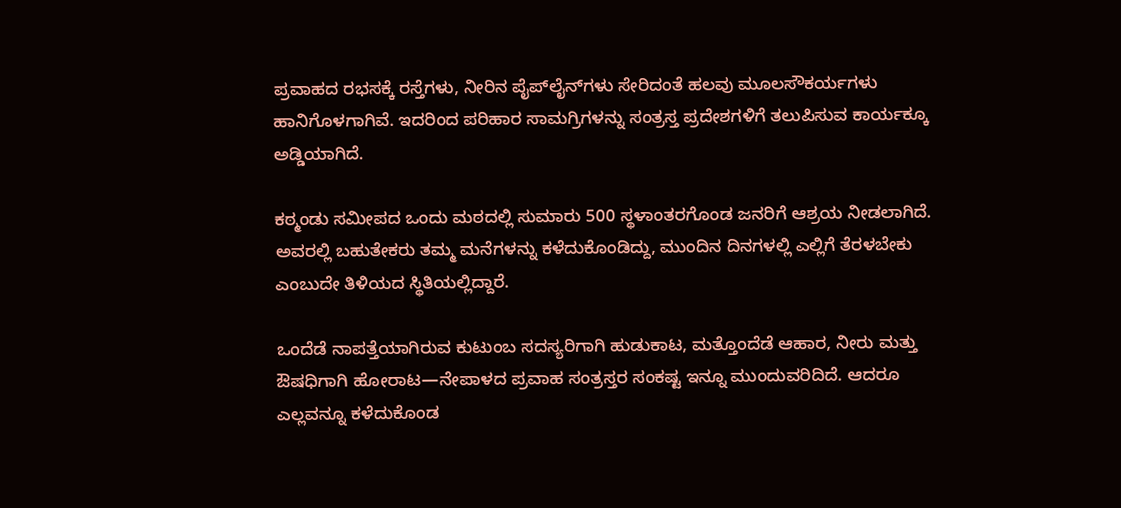ಪ್ರವಾಹದ ರಭಸಕ್ಕೆ ರಸ್ತೆಗಳು, ನೀರಿನ ಪೈಪ್‌ಲೈನ್‌ಗಳು ಸೇರಿದಂತೆ ಹಲವು ಮೂಲಸೌಕರ್ಯಗಳು ಹಾನಿಗೊಳಗಾಗಿವೆ. ಇದರಿಂದ ಪರಿಹಾರ ಸಾಮಗ್ರಿಗಳನ್ನು ಸಂತ್ರಸ್ತ ಪ್ರದೇಶಗಳಿಗೆ ತಲುಪಿಸುವ ಕಾರ್ಯಕ್ಕೂ ಅಡ್ಡಿಯಾಗಿದೆ.

ಕಠ್ಮಂಡು ಸಮೀಪದ ಒಂದು ಮಠದಲ್ಲಿ ಸುಮಾರು 500 ಸ್ಥಳಾಂತರಗೊಂಡ ಜನರಿಗೆ ಆಶ್ರಯ ನೀಡಲಾಗಿದೆ. ಅವರಲ್ಲಿ ಬಹುತೇಕರು ತಮ್ಮ ಮನೆಗಳನ್ನು ಕಳೆದುಕೊಂಡಿದ್ದು, ಮುಂದಿನ ದಿನಗಳಲ್ಲಿ ಎಲ್ಲಿಗೆ ತೆರಳಬೇಕು ಎಂಬುದೇ ತಿಳಿಯದ ಸ್ಥಿತಿಯಲ್ಲಿದ್ದಾರೆ.

ಒಂದೆಡೆ ನಾಪತ್ತೆಯಾಗಿರುವ ಕುಟುಂಬ ಸದಸ್ಯರಿಗಾಗಿ ಹುಡುಕಾಟ, ಮತ್ತೊಂದೆಡೆ ಆಹಾರ, ನೀರು ಮತ್ತು ಔಷಧಿಗಾಗಿ ಹೋರಾಟ—ನೇಪಾಳದ ಪ್ರವಾಹ ಸಂತ್ರಸ್ತರ ಸಂಕಷ್ಟ ಇನ್ನೂ ಮುಂದುವರಿದಿದೆ. ಆದರೂ ಎಲ್ಲವನ್ನೂ ಕಳೆದುಕೊಂಡ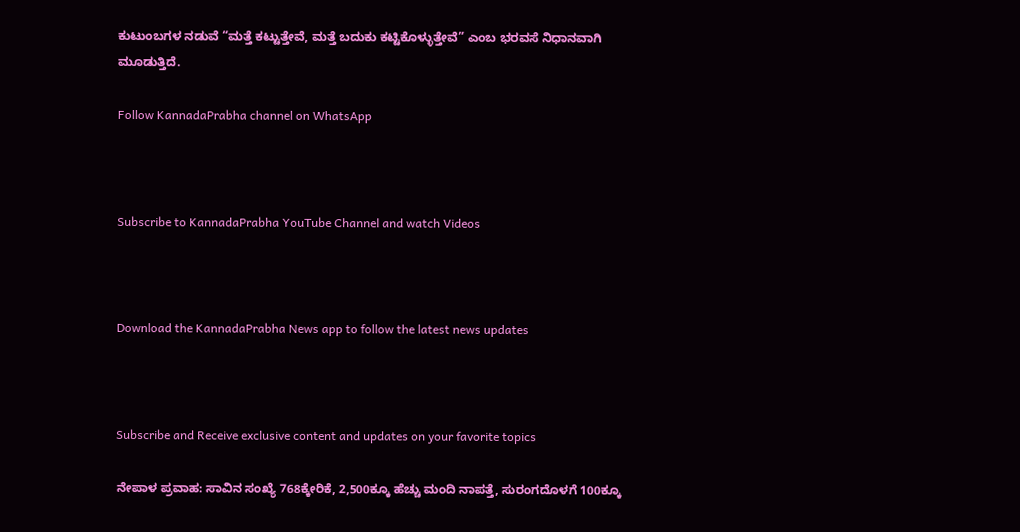ಕುಟುಂಬಗಳ ನಡುವೆ “ಮತ್ತೆ ಕಟ್ಟುತ್ತೇವೆ, ಮತ್ತೆ ಬದುಕು ಕಟ್ಟಿಕೊಳ್ಳುತ್ತೇವೆ” ಎಂಬ ಭರವಸೆ ನಿಧಾನವಾಗಿ ಮೂಡುತ್ತಿದೆ.

Follow KannadaPrabha channel on WhatsApp



Subscribe to KannadaPrabha YouTube Channel and watch Videos



Download the KannadaPrabha News app to follow the latest news updates



Subscribe and Receive exclusive content and updates on your favorite topics

ನೇಪಾಳ ಪ್ರವಾಹ: ಸಾವಿನ ಸಂಖ್ಯೆ 768ಕ್ಕೇರಿಕೆ, 2,500ಕ್ಕೂ ಹೆಚ್ಚು ಮಂದಿ ನಾಪತ್ತೆ, ಸುರಂಗದೊಳಗೆ 100ಕ್ಕೂ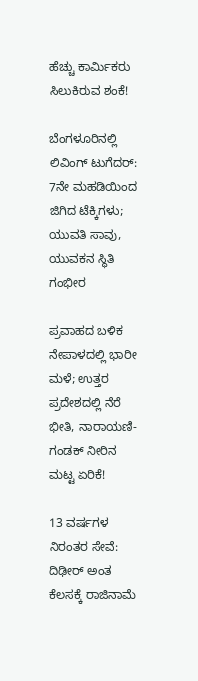ಹೆಚ್ಚು ಕಾರ್ಮಿಕರು ಸಿಲುಕಿರುವ ಶಂಕೆ!

ಬೆಂಗಳೂರಿನಲ್ಲಿ ಲಿವಿಂಗ್ ಟುಗೆದರ್: 7ನೇ ಮಹಡಿಯಿಂದ ಜಿಗಿದ ಟೆಕ್ಕಿಗಳು; ಯುವತಿ ಸಾವು, ಯುವಕನ ಸ್ಥಿತಿ ಗಂಭೀರ

ಪ್ರವಾಹದ ಬಳಿಕ ನೇಪಾಳದಲ್ಲಿ ಭಾರೀ ಮಳೆ; ಉತ್ತರ ಪ್ರದೇಶದಲ್ಲಿ ನೆರೆ ಭೀತಿ, ನಾರಾಯಣಿ-ಗಂಡಕ್ ನೀರಿನ ಮಟ್ಟ ಏರಿಕೆ!

13 ವರ್ಷಗಳ ನಿರಂತರ ಸೇವೆ: ದಿಢೀರ್ ಅಂತ ಕೆಲಸಕ್ಕೆ ರಾಜಿನಾಮೆ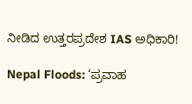ನೀಡಿದ ಉತ್ತರಪ್ರದೇಶ IAS ಅಧಿಕಾರಿ!

Nepal Floods: ‘ಪ್ರವಾಹ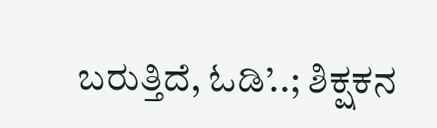ಬರುತ್ತಿದೆ, ಓಡಿ’..; ಶಿಕ್ಷಕನ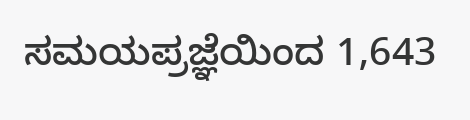ಸಮಯಪ್ರಜ್ಞೆಯಿಂದ 1,643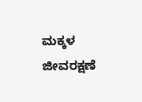ಮಕ್ಕಳ ಜೀವರಕ್ಷಣೆ